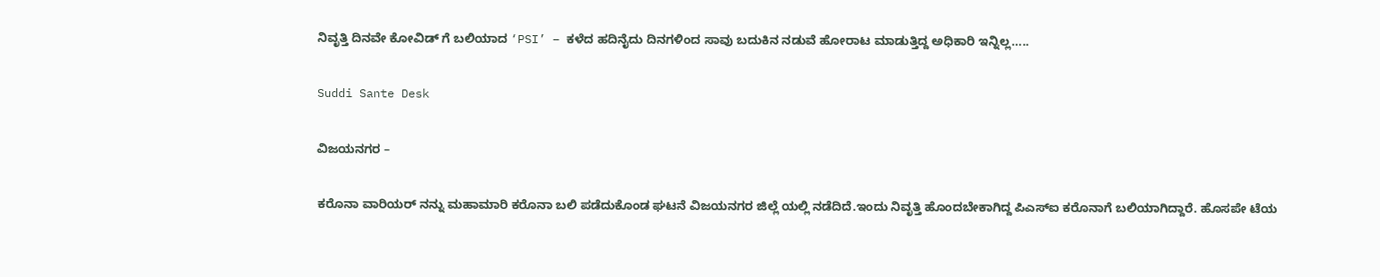ನಿವೃತ್ತಿ ದಿನವೇ ಕೋವಿಡ್ ಗೆ ಬಲಿಯಾದ ‘PSI’ – ಕಳೆದ ಹದಿನೈದು ದಿನಗಳಿಂದ ಸಾವು ಬದುಕಿನ ನಡುವೆ ಹೋರಾಟ ಮಾಡುತ್ತಿದ್ದ ಅಧಿಕಾರಿ ಇನ್ನಿಲ್ಲ…..

Suddi Sante Desk

ವಿಜಯನಗರ –

ಕರೊನಾ ವಾರಿಯರ್ ನನ್ನು ಮಹಾಮಾರಿ ಕರೊನಾ ಬಲಿ ಪಡೆದುಕೊಂಡ ಘಟನೆ ವಿಜಯನಗರ ಜಿಲ್ಲೆ ಯಲ್ಲಿ ನಡೆದಿದೆ.ಇಂದು ನಿವೃತ್ತಿ ಹೊಂದಬೇಕಾಗಿದ್ದ ಪಿಎಸ್ಐ ಕರೊನಾಗೆ ಬಲಿಯಾಗಿದ್ದಾರೆ. ಹೊಸಪೇ ಟೆಯ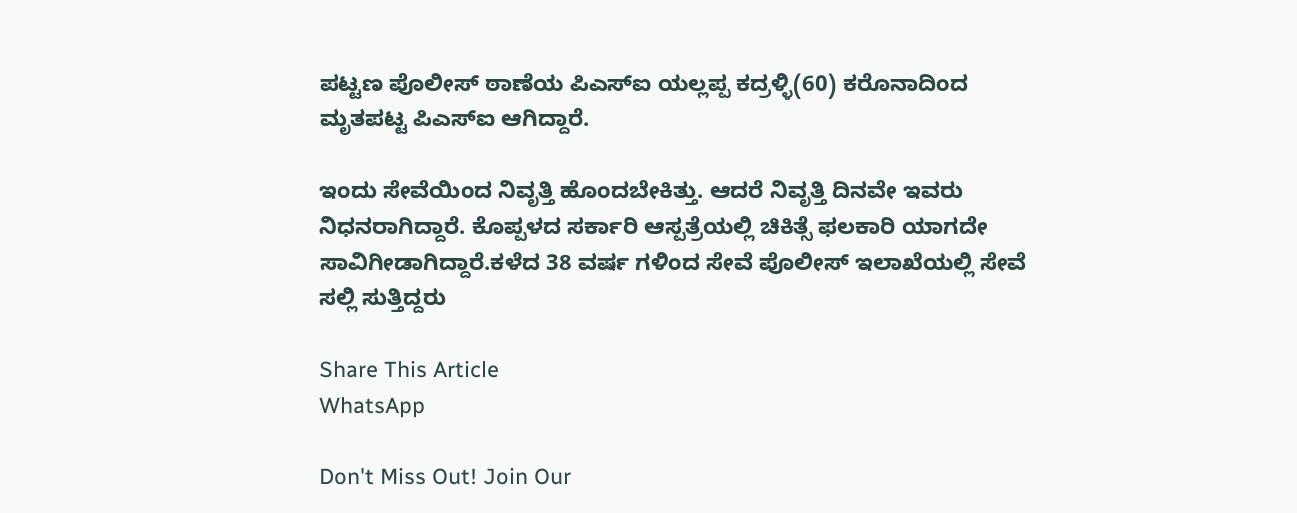ಪಟ್ಟಣ ಪೊಲೀಸ್ ಠಾಣೆಯ ಪಿಎಸ್ಐ ಯಲ್ಲಪ್ಪ ಕದ್ರಳ್ಳಿ(60) ಕರೊನಾದಿಂದ ಮೃತಪಟ್ಟ ಪಿಎಸ್ಐ ಆಗಿದ್ದಾರೆ.

ಇಂದು ಸೇವೆಯಿಂದ ನಿವೃತ್ತಿ ಹೊಂದಬೇಕಿತ್ತು. ಆದರೆ ನಿವೃತ್ತಿ ದಿನವೇ ಇವರು ನಿಧನರಾಗಿದ್ದಾರೆ‌. ಕೊಪ್ಪಳದ ಸರ್ಕಾರಿ ಆಸ್ಪತ್ರೆಯಲ್ಲಿ ಚಿಕಿತ್ಸೆ ಫಲಕಾರಿ ಯಾಗದೇ ಸಾವಿಗೀಡಾಗಿದ್ದಾರೆ.ಕಳೆದ 38 ವರ್ಷ ಗಳಿಂದ ಸೇವೆ ಪೊಲೀಸ್ ಇಲಾಖೆಯಲ್ಲಿ ಸೇವೆ ಸಲ್ಲಿ ಸುತ್ತಿದ್ದರು‌

Share This Article
WhatsApp

Don't Miss Out! Join Our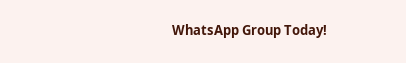WhatsApp Group Today!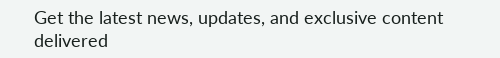Get the latest news, updates, and exclusive content delivered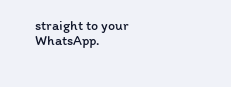straight to your WhatsApp.